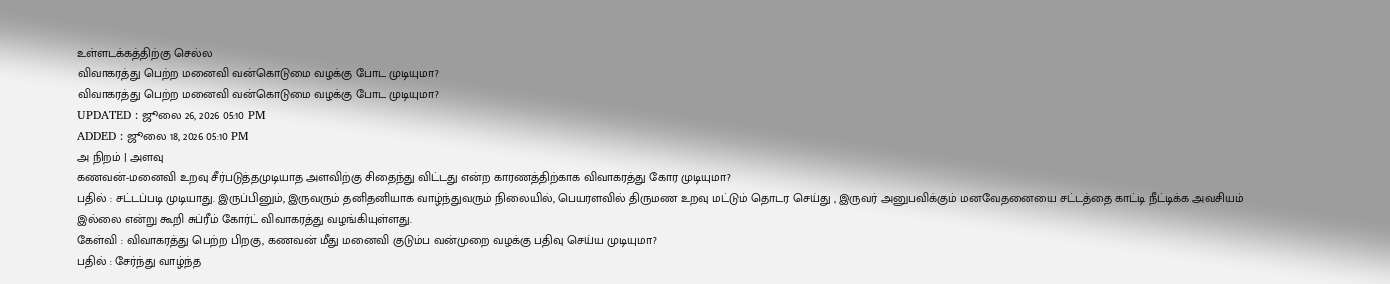உள்ளடக்கத்திற்கு செல்ல
விவாகரத்து பெற்ற மனைவி வன்கொடுமை வழக்கு போட முடியுமா?
விவாகரத்து பெற்ற மனைவி வன்கொடுமை வழக்கு போட முடியுமா?
UPDATED : ஜூலை 26, 2026 05:10 PM
ADDED : ஜூலை 18, 2026 05:10 PM
அ நிறம் | அளவு
கணவன்-மனைவி உறவு சீர்படுத்தமுடியாத அளவிற்கு சிதைந்து விட்டது என்ற காரணத்திற்காக விவாகரத்து கோர முடியுமா?
பதில் : சட்டப்படி முடியாது. இருப்பினும், இருவரும் தனிதனியாக வாழ்ந்துவரும் நிலையில், பெயரளவில் திருமண உறவு மட்டும் தொடர செய்து , இருவர் அனுபவிக்கும் மனவேதனையை சட்டத்தை காட்டி நீட்டிக்க அவசியம் இல்லை என்று கூறி சுப்ரீம் கோர்ட் விவாகரத்து வழங்கியுள்ளது.
கேள்வி : விவாகரத்து பெற்ற பிறகு, கணவன் மீது மனைவி குடும்ப வன்முறை வழக்கு பதிவு செய்ய முடியுமா?
பதில் : சேர்ந்து வாழ்ந்த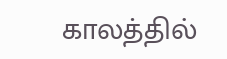காலத்தில்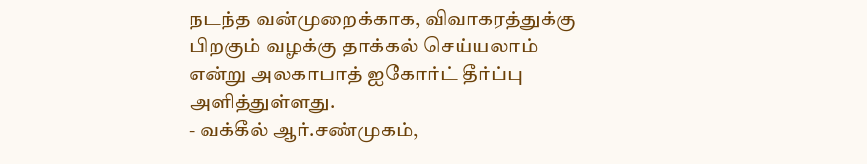நடந்த வன்முறைக்காக, விவாகரத்துக்கு பிறகும் வழக்கு தாக்கல் செய்யலாம் என்று அலகாபாத் ஐகோர்ட் தீர்ப்பு அளித்துள்ளது.
- வக்கீல் ஆர்.சண்முகம்,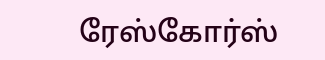ரேஸ்கோர்ஸ்